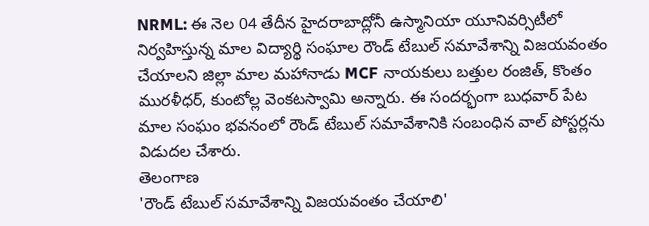NRML: ఈ నెల 04 తేదీన హైదరాబాద్లోనీ ఉస్మానియా యూనివర్సిటీలో నిర్వహిస్తున్న మాల విద్యార్థి సంఘాల రౌండ్ టేబుల్ సమావేశాన్ని విజయవంతం చేయాలని జిల్లా మాల మహానాడు MCF నాయకులు బత్తుల రంజిత్, కొంతం మురళీధర్, కుంటోల్ల వెంకటస్వామి అన్నారు. ఈ సందర్భంగా బుధవార్ పేట మాల సంఘం భవనంలో రౌండ్ టేబుల్ సమావేశానికి సంబంధిన వాల్ పోస్టర్లను విడుదల చేశారు.
తెలంగాణ
'రౌండ్ టేబుల్ సమావేశాన్ని విజయవంతం చేయాలి'